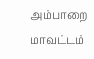அம்பாறை மாவட்டம்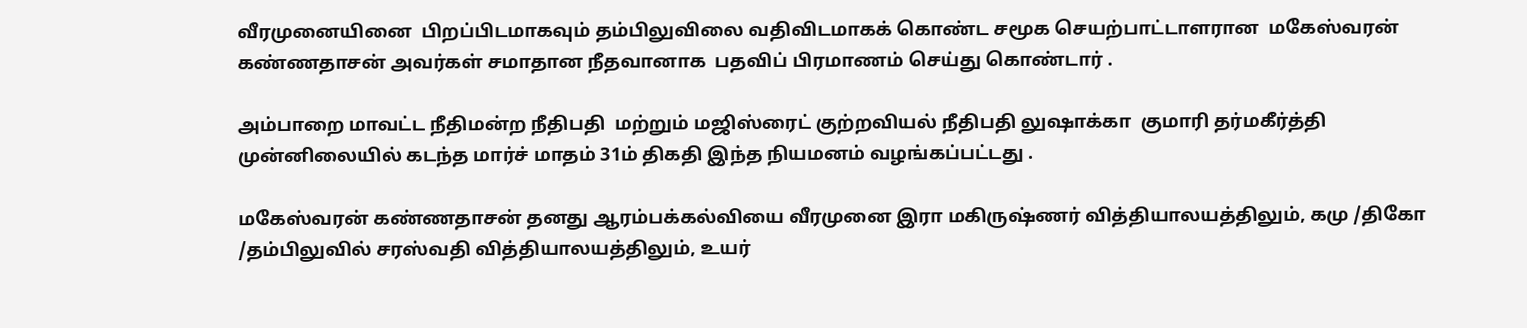வீரமுனையினை  பிறப்பிடமாகவும் தம்பிலுவிலை வதிவிடமாகக் கொண்ட சமூக செயற்பாட்டாளரான  மகேஸ்வரன் கண்ணதாசன் அவர்கள் சமாதான நீதவானாக  பதவிப் பிரமாணம் செய்து கொண்டார் .

அம்பாறை மாவட்ட நீதிமன்ற நீதிபதி  மற்றும் மஜிஸ்ரைட் குற்றவியல் நீதிபதி லுஷாக்கா  குமாரி தர்மகீர்த்தி முன்னிலையில் கடந்த மார்ச் மாதம் 31ம் திகதி இந்த நியமனம் வழங்கப்பட்டது .

மகேஸ்வரன் கண்ணதாசன் தனது ஆரம்பக்கல்வியை வீரமுனை இரா மகிருஷ்ணர் வித்தியாலயத்திலும், கமு /திகோ /தம்பிலுவில் சரஸ்வதி வித்தியாலயத்திலும், உயர்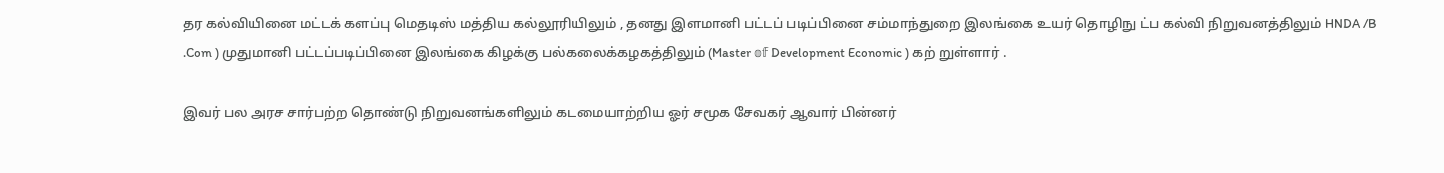தர கல்வியினை மட்டக் களப்பு மெதடிஸ் மத்திய கல்லூரியிலும் , தனது இளமானி பட்டப் படிப்பினை சம்மாந்துறை இலங்கை உயர் தொழிநு ட்ப கல்வி நிறுவனத்திலும் HNDA /B .Com ) முதுமானி பட்டப்படிப்பினை இலங்கை கிழக்கு பல்கலைக்கழகத்திலும் (Master 𝕠𝕗 Development Economic ) கற் றுள்ளார் .

இவர் பல அரச சார்பற்ற தொண்டு நிறுவனங்களிலும் கடமையாற்றிய ஓர் சமூக சேவகர் ஆவார் பின்னர்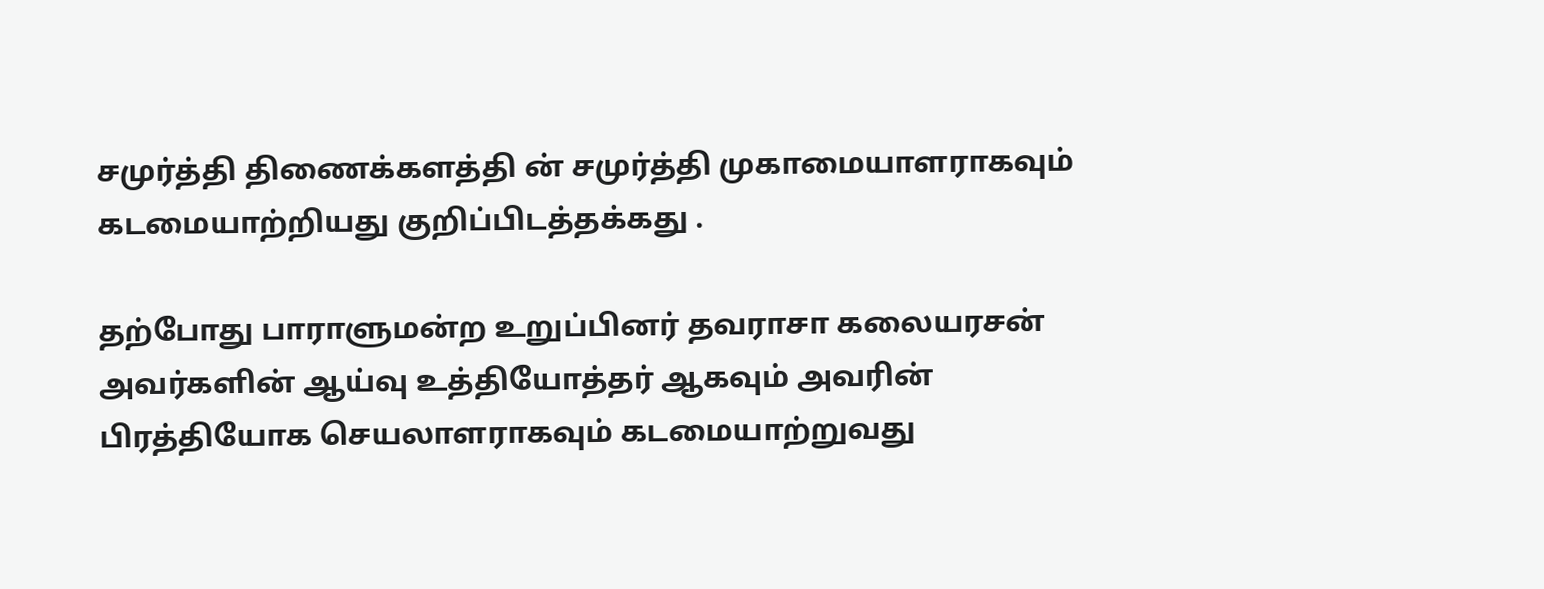சமுர்த்தி திணைக்களத்தி ன் சமுர்த்தி முகாமையாளராகவும் கடமையாற்றியது குறிப்பிடத்தக்கது .

தற்போது பாராளுமன்ற உறுப்பினர் தவராசா கலையரசன் அவர்களின் ஆய்வு உத்தியோத்தர் ஆகவும் அவரின் பிரத்தியோக செயலாளராகவும் கடமையாற்றுவது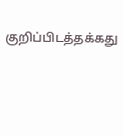குறிப்பிடத்தக்கது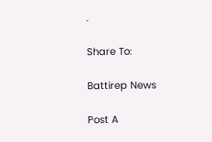.

Share To:

Battirep News

Post A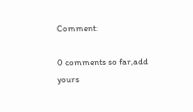Comment:

0 comments so far,add yours